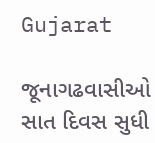Gujarat

જૂનાગઢવાસીઓ સાત દિવસ સુધી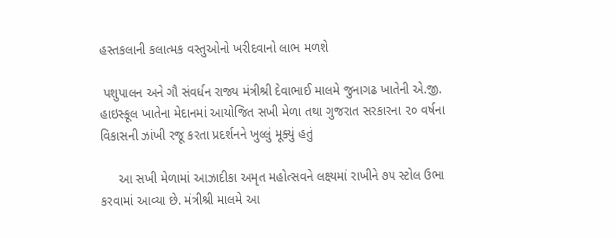હસ્તકલાની કલાત્મક વસ્તુઓનો ખરીદવાનો લાભ મળશે

 પશુપાલન અને ગૌ સંવર્ધન રાજ્ય મંત્રીશ્રી દેવાભાઈ માલમે જુનાગઢ ખાતેની એ.જી. હાઇસ્કૂલ ખાતેના મેદાનમાં આયોજિત સખી મેળા તથા ગુજરાત સરકારના ૨૦ વર્ષના વિકાસની ઝાંખી રજૂ કરતા પ્રદર્શનને ખુલ્લું મૂક્યું હતું

     આ સખી મેળામાં આઝાદીકા અમૃત મહોત્સવને લક્ષ્યમાં રાખીને ૭૫ સ્ટોલ ઉભા કરવામાં આવ્યા છે. મંત્રીશ્રી માલમે આ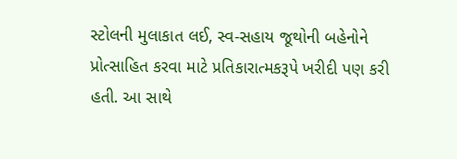સ્ટોલની મુલાકાત લઈ, સ્વ-સહાય જૂથોની બહેનોને પ્રોત્સાહિત કરવા માટે પ્રતિકારાત્મકરૂપે ખરીદી પણ કરી હતી. આ સાથે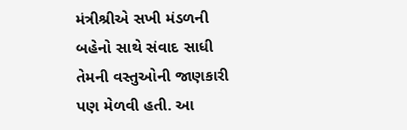મંત્રીશ્રીએ સખી મંડળની બહેનો સાથે સંવાદ સાધી તેમની વસ્તુઓની જાણકારી પણ મેળવી હતી. આ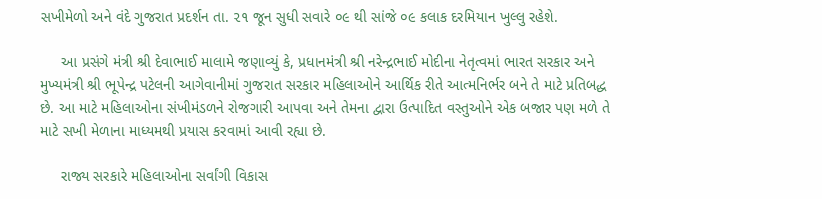સખીમેળો અને વંદે ગુજરાત પ્રદર્શન તા. ૨૧ જૂન સુધી સવારે ૦૯ થી સાંજે ૦૯ કલાક દરમિયાન ખુલ્લુ રહેશે.

     આ પ્રસંગે મંત્રી શ્રી દેવાભાઈ માલામે જણાવ્યું કે, પ્રધાનમંત્રી શ્રી નરેન્દ્રભાઈ મોદીના નેતૃત્વમાં ભારત સરકાર અને મુખ્યમંત્રી શ્રી ભૂપેન્દ્ર પટેલની આગેવાનીમાં ગુજરાત સરકાર મહિલાઓને આર્થિક રીતે આત્મનિર્ભર બને તે માટે પ્રતિબદ્ધ છે. આ માટે મહિલાઓના સંખીમંડળને રોજગારી આપવા અને તેમના દ્વારા ઉત્પાદિત વસ્તુઓને એક બજાર પણ મળે તે માટે સખી મેળાના માધ્યમથી પ્રયાસ કરવામાં આવી રહ્યા છે.

     રાજ્ય સરકારે મહિલાઓના સર્વાંગી વિકાસ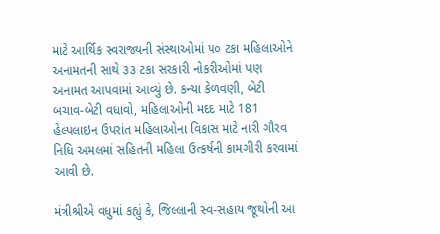માટે આર્થિક સ્વરાજ્યની સંસ્થાઓમાં ૫૦ ટકા મહિલાઓને અનામતની સાથે ૩૩ ટકા સરકારી નોકરીઓમાં પણ અનામત આપવામાં આવ્યું છે. કન્યા કેળવણી, બેટી બચાવ-બેટી વધાવો, મહિલાઓની મદદ માટે 181 હેલ્પલાઇન ઉપરાંત મહિલાઓના વિકાસ માટે નારી ગૌરવ નિધિ અમલમાં સહિતની મહિલા ઉત્કર્ષની કામગીરી કરવામાં આવી છે.

મંત્રીશ્રીએ વધુમાં કહ્યું કે, જિલ્લાની સ્વ-સહાય જૂથોની આ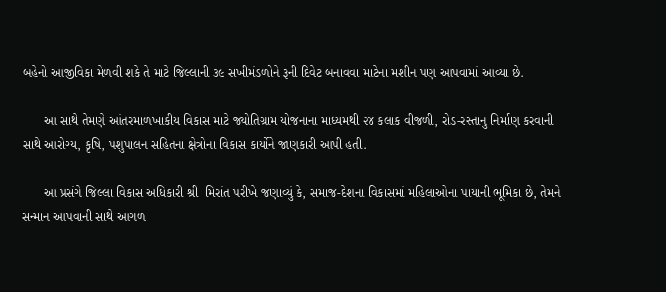બહેનો આજીવિકા મેળવી શકે તે માટે જિલ્લાની ૩૯ સખીમંડળોને રૂની દિવેટ બનાવવા માટેના મશીન પણ આપવામાં આવ્યા છે.

      આ સાથે તેમણે આંતરમાળખાકીય વિકાસ માટે જ્યોતિગ્રામ યોજનાના માધ્યમથી ૨૪ કલાક વીજળી, રોડ-રસ્તાનુ નિર્માણ કરવાની સાથે આરોગ્ય, કૃષિ, પશુપાલન સહિતના ક્ષેત્રોના વિકાસ કાર્યોને જાણકારી આપી હતી.

      આ પ્રસંગે જિલ્લા વિકાસ અધિકારી શ્રી  મિરાંત પરીખે જણાવ્યું કે, સમાજ-દેશના વિકાસમાં મહિલાઓના પાયાની ભૂમિકા છે, તેમને સન્માન આપવાની સાથે આગળ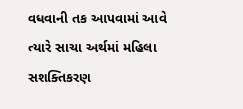વધવાની તક આપવામાં આવે ત્યારે સાચા અર્થમાં મહિલા સશક્તિકરણ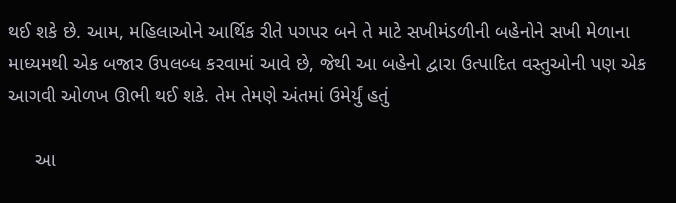થઈ શકે છે. આમ, મહિલાઓને આર્થિક રીતે પગપર બને તે માટે સખીમંડળીની બહેનોને સખી મેળાના માધ્યમથી એક બજાર ઉપલબ્ધ કરવામાં આવે છે, જેથી આ બહેનો દ્વારા ઉત્પાદિત વસ્તુઓની પણ એક આગવી ઓળખ ઊભી થઈ શકે. તેમ તેમણે અંતમાં ઉમેર્યું હતું

     આ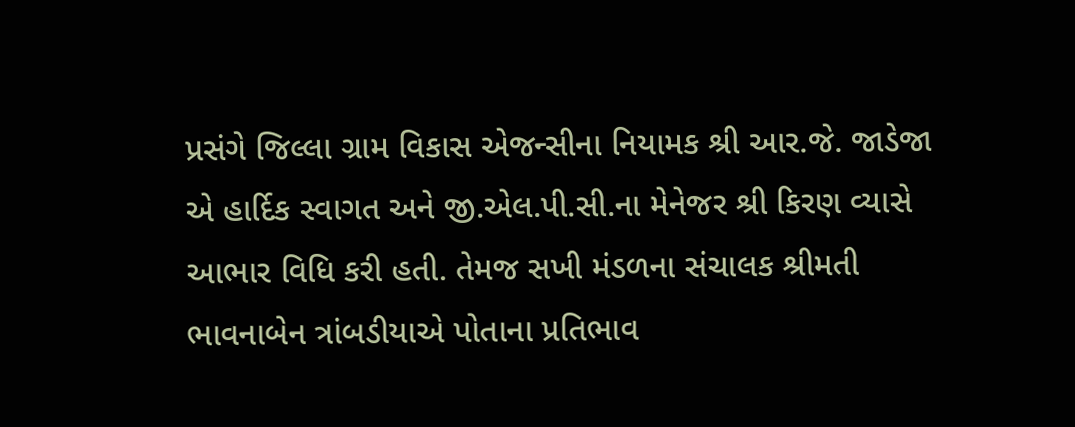પ્રસંગે જિલ્લા ગ્રામ વિકાસ એજન્સીના નિયામક શ્રી આર.જે. જાડેજા એ હાર્દિક સ્વાગત અને જી.એલ.પી.સી.ના મેનેજર શ્રી કિરણ વ્યાસે આભાર વિધિ કરી હતી. તેમજ સખી મંડળના સંચાલક શ્રીમતી ભાવનાબેન ત્રાંબડીયાએ પોતાના પ્રતિભાવ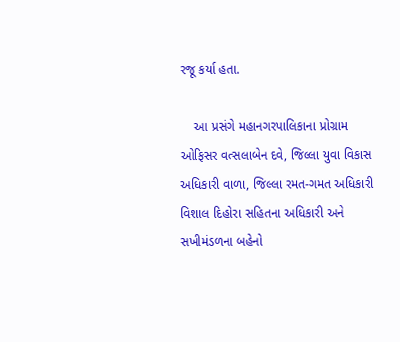રજૂ કર્યા હતા.

    આ પ્રસંગે મહાનગરપાલિકાના પ્રોગ્રામ ઓફિસર વત્સલાબેન દવે, જિલ્લા યુવા વિકાસ અધિકારી વાળા, જિલ્લા રમત-ગમત અધિકારી વિશાલ દિહોરા સહિતના અધિકારી અને સખીમંડળના બહેનો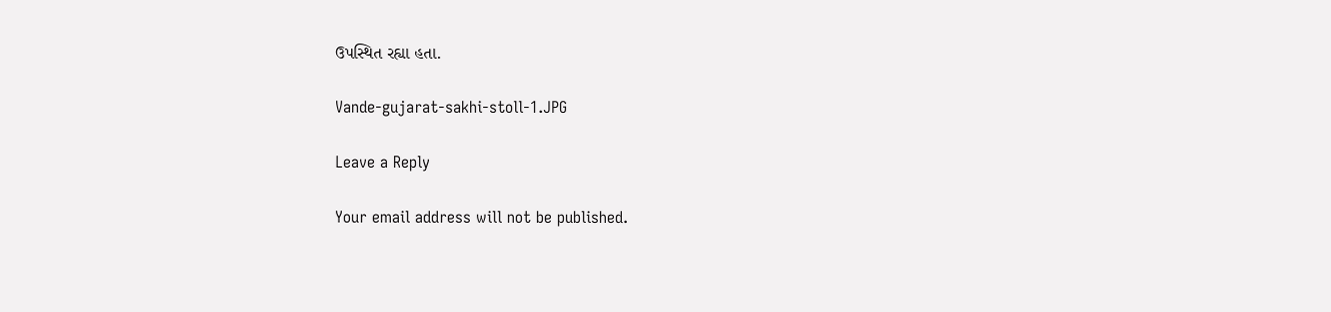ઉપસ્થિત રહ્યા હતા.

Vande-gujarat-sakhi-stoll-1.JPG

Leave a Reply

Your email address will not be published.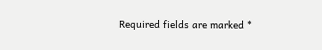Required fields are marked *